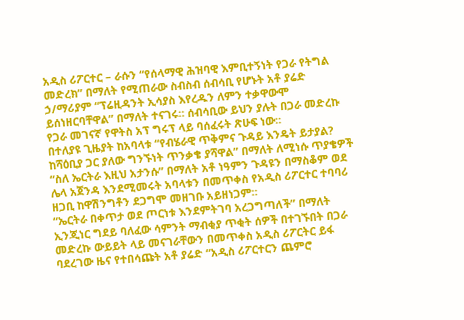አዲስ ሪፖርተር – ራሱን “የሰላማዊ ሕዝባዊ እምቢተኝነት የጋራ የትግል መድረክ” በማለት የሚጠራው ስብስብ ሰብሳቢ የሆኑት አቶ ያሬድ ኃ/ማሪያም “ፕሬዚዳንት ኢሳያስ እየረዱን ለምን ተቃዋውሞ ይሰነዘርባቸዋል” በማለት ተናገሩ። ሰብሳቢው ይህን ያሉት በጋራ መድረኩ የጋራ መገናኛ የዋትስ አፕ ግሩፕ ላይ ባሰፈሩት ጽሁፍ ነው።
በተለያዩ ጊዜያት ከአባላቱ “የብሄራዊ ጥቅምና ጉዳይ እንዴት ይታያል? ከሻዕቢያ ጋር ያለው ግንኙነት ጥንቃቄ ያሻዋል” በማለት ለሚነሱ ጥያቄዎች “ስለ ኤርትራ እዚህ አታንሱ” በማለት አቶ ነዓምን ጉዳዩን በማስቆም ወደ ሌላ አጀንዳ እንደሚመሩት አባላቱን በመጥቀስ የአዲስ ሪፖርተር ተባባሪ ዘጋቢ ከዋሽንግቶን ደጋግሞ መዘገቡ አይዘነጋም።
“ኤርትራ በቀጥታ ወደ ጦርነቱ እንደምትገባ አረጋግጣለች” በማለት ኢንጂነር ግደይ ባለፈው ሳምንት ማብቂያ ጥቂት ሰዎች በተገኙበት በጋራ መድረኩ ውይይት ላይ መናገራቸውን በመጥቀስ አዲስ ሪፖርትር ይፋ ባደረገው ዜና የተበሳጩት አቶ ያሬድ “አዲስ ሪፖርተርን ጨምሮ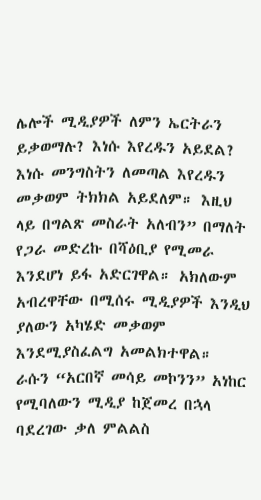ሌሎች ሚዲያዎች ለምን ኤርትራን ይቃወማሉ? እነሱ እየረዱን አይደል? እነሱ መንግስትን ለመጣል እየረዱን መቃወም ትክክል አይደለም። እዚህ ላይ በግልጽ መስራት አለብን” በማለት የጋራ መድረኩ በሻዕቢያ የሚመራ እንደሆነ ይፋ አድርገዋል። አክለውም አብረዋቸው በሚሰሩ ሚዲያዎች እንዲህ ያለውን አካሄድ መቃወም እንደሚያስፈልግ አመልክተዋል።
ራሱን “አርበኛ መሳይ መኮንን” አነከር የሚባለውን ሚዲያ ከጀመረ በኋላ ባደረገው ቃለ ምልልስ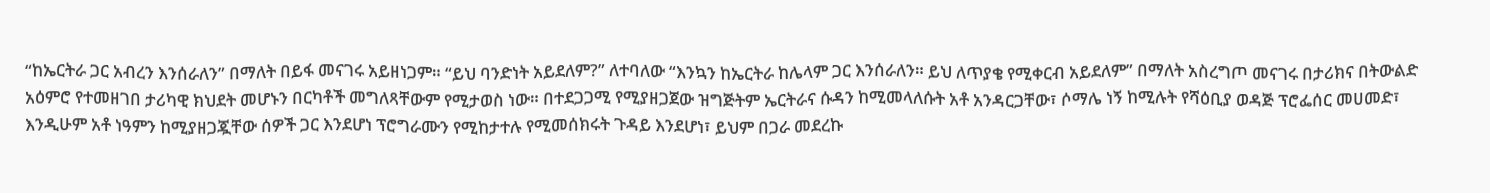“ከኤርትራ ጋር አብረን እንሰራለን” በማለት በይፋ መናገሩ አይዘነጋም። “ይህ ባንድነት አይደለም?” ለተባለው “እንኳን ከኤርትራ ከሌላም ጋር እንሰራለን። ይህ ለጥያቄ የሚቀርብ አይደለም” በማለት አስረግጦ መናገሩ በታሪክና በትውልድ አዕምሮ የተመዘገበ ታሪካዊ ክህደት መሆኑን በርካቶች መግለጻቸውም የሚታወስ ነው። በተደጋጋሚ የሚያዘጋጀው ዝግጅትም ኤርትራና ሱዳን ከሚመላለሱት አቶ አንዳርጋቸው፣ ሶማሌ ነኝ ከሚሉት የሻዕቢያ ወዳጅ ፕሮፌሰር መሀመድ፣ እንዲሁም አቶ ነዓምን ከሚያዘጋጇቸው ሰዎች ጋር እንደሆነ ፕሮግራሙን የሚከታተሉ የሚመሰክሩት ጉዳይ እንደሆነ፣ ይህም በጋራ መደረኩ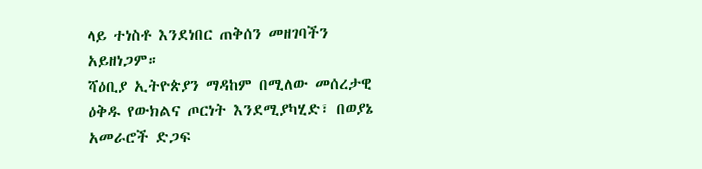ላይ ተነስቶ እንደነበር ጠቅሰን መዘገባችን አይዘነጋም።
ሻዕቢያ ኢትዮጵያን ማዳከም በሚለው መሰረታዊ ዕቅዱ የውክልና ጦርነት እንደሚያካሂድ፣ በወያኔ አመራሮች ድጋፍ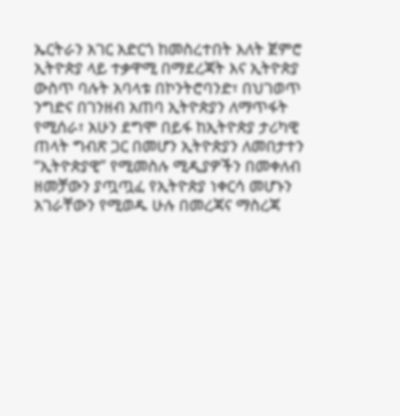ኤርትራን አገር አድርጎ ከመስረተበት እለት ጀምሮ ኢትዮጵያ ላይ ተቃዋሚ በማደረጃት እና ኢትዮጵያ ውስጥ ባሉት አባላቱ በኮንትሮባንድ፣ በህገወጥ ንግድና በገንዘብ አጠባ ኢትዮጵያን ለማጥፋት የሚሰራ፣ አሁን ደግሞ በይፋ ከኢትዮጵያ ታሪካዊ ጠላት ግብጽ ጋር በመሆን ኢትዮጵያን ለመበታተን “ኢትዮጵያዊ” የሚመስሉ ሚዲያዎችን በመቀለብ ዘመቻውን ያጧጧፈ የኢትዮጵያ ነቀርሳ መሆኑን አገራቸውን የሚወዱ ሁሉ በመረጃና ማስረጃ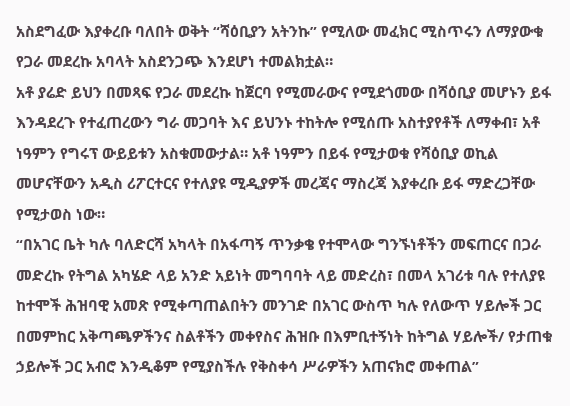አስደግፈው እያቀረቡ ባለበት ወቅት “ሻዕቢያን አትንኩ” የሚለው መፈክር ሚስጥሩን ለማያውቁ የጋራ መደረኩ አባላት አስደንጋጭ እንደሆነ ተመልክቷል።
አቶ ያሬድ ይህን በመጻፍ የጋራ መደረኩ ከጀርባ የሚመራውና የሚደጎመው በሻዕቢያ መሆኑን ይፋ እንዳደረጉ የተፈጠረውን ግራ መጋባት እና ይህንኑ ተከትሎ የሚሰጡ አስተያየቶች ለማቀብ፣ አቶ ነዓምን የግሩፕ ውይይቱን አስቁመውታል። አቶ ነዓምን በይፋ የሚታወቁ የሻዕቢያ ወኪል መሆናቸውን አዲስ ሪፖርተርና የተለያዩ ሚዲያዎች መረጃና ማስረጃ እያቀረቡ ይፋ ማድረጋቸው የሚታወስ ነው።
“በአገር ቤት ካሉ ባለድርሻ አካላት በአፋጣኝ ጥንቃቄ የተሞላው ግንኙነቶችን መፍጠርና በጋራ መድረኩ የትግል አካሄድ ላይ አንድ አይነት መግባባት ላይ መድረስ፣ በመላ አገሪቱ ባሉ የተለያዩ ከተሞች ሕዝባዊ አመጽ የሚቀጣጠልበትን መንገድ በአገር ውስጥ ካሉ የለውጥ ሃይሎች ጋር በመምከር አቅጣጫዎችንና ስልቶችን መቀየስና ሕዝቡ በእምቢተኝነት ከትግል ሃይሎች/ የታጠቁ ኃይሎች ጋር አብሮ እንዲቆም የሚያስችሉ የቅስቀሳ ሥራዎችን አጠናክሮ መቀጠል”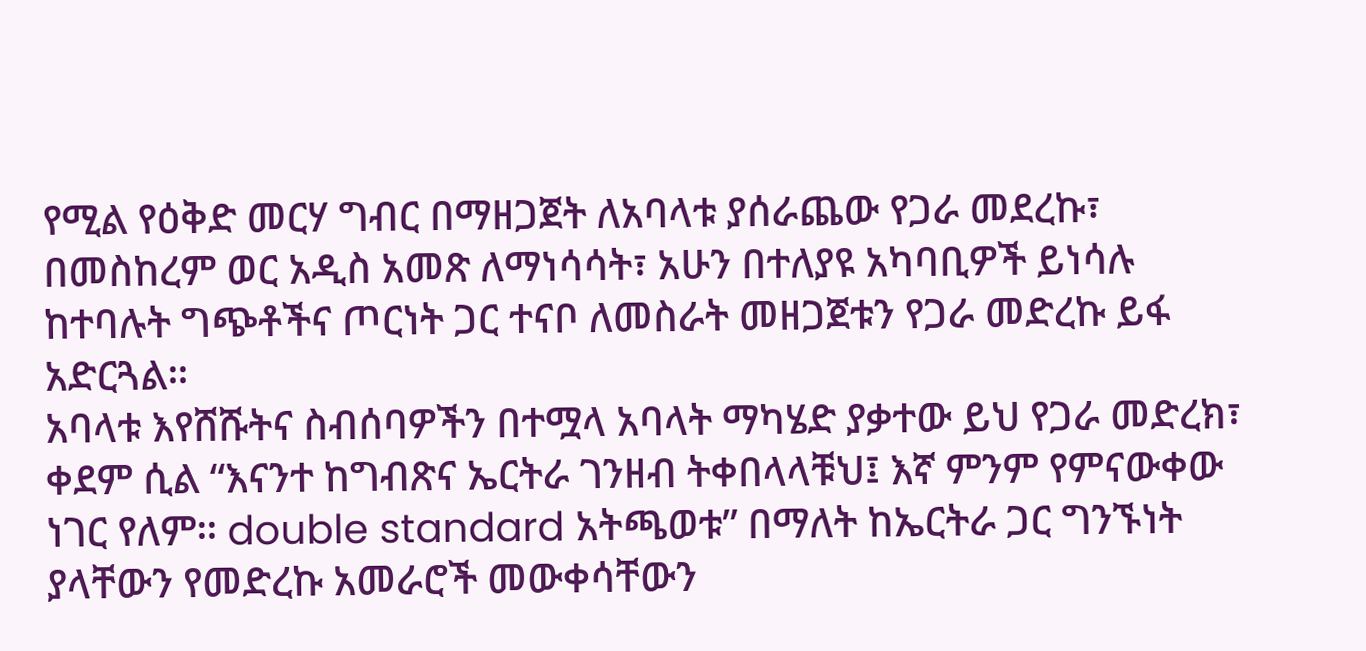የሚል የዕቅድ መርሃ ግብር በማዘጋጀት ለአባላቱ ያሰራጨው የጋራ መደረኩ፣ በመስከረም ወር አዲስ አመጽ ለማነሳሳት፣ አሁን በተለያዩ አካባቢዎች ይነሳሉ ከተባሉት ግጭቶችና ጦርነት ጋር ተናቦ ለመስራት መዘጋጀቱን የጋራ መድረኩ ይፋ አድርጓል።
አባላቱ እየሸሹትና ስብሰባዎችን በተሟላ አባላት ማካሄድ ያቃተው ይህ የጋራ መድረክ፣ ቀደም ሲል “እናንተ ከግብጽና ኤርትራ ገንዘብ ትቀበላላቹህ፤ እኛ ምንም የምናውቀው ነገር የለም። double standard አትጫወቱ” በማለት ከኤርትራ ጋር ግንኙነት ያላቸውን የመድረኩ አመራሮች መውቀሳቸውን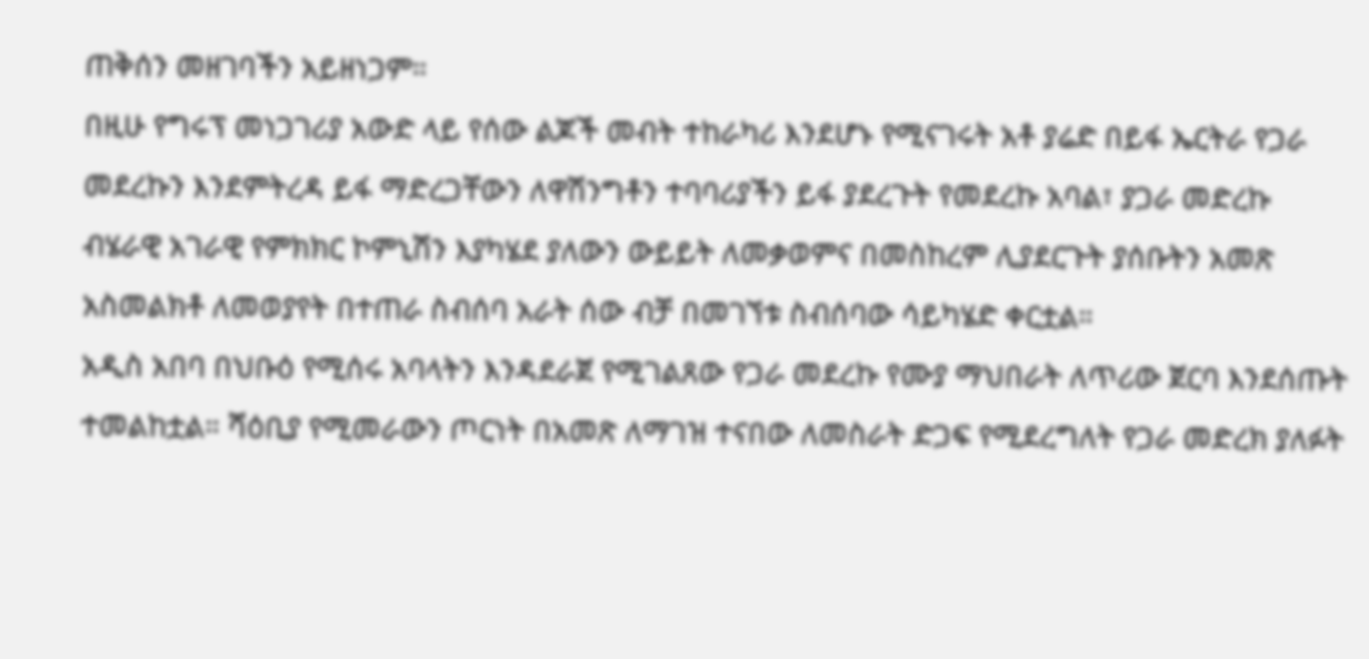ጠቅሰን መዘገባችን አይዘነጋም።
በዚሁ የግሩፕ መነጋገሪያ አውድ ላይ የሰው ልጆች መብት ተከራካሪ እንደሆኑ የሚናገሩት አቶ ያሬድ በይፋ ኤርትራ የጋራ መደረኩን እንደምትረዳ ይፋ ማድረጋቸውን ለዋሽንግቶን ተባባሪያችን ይፋ ያደረጉት የመደረኩ አባል፣ ያጋራ መድረኩ ብሄራዊ አገራዊ የምክክር ኮምኒሽን እያካሄደ ያለውን ውይይት ለመቃወምና በመስከረም ሊያደርጉት ያሰቡትን አመጽ አስመልክቶ ለመወያየት በተጠራ ስብሰባ አራት ሰው ብቻ በመገኘቱ ስብሰባው ሳይካሄድ ቀርቷል።
አዲስ አበባ በህቡዕ የሚሰሩ አባላትን እንዳደራጀ የሚገልጸው የጋራ መደረኩ የሙያ ማህበራት ለጥሪው ጀርባ እንደሰጡት ተመልከቷል። ሻዕቢያ የሚመራውን ጦርነት በአመጽ ለማገዝ ተናበው ለመስራት ድጋፍ የሚደረግለት የጋራ መድረክ ያለፉት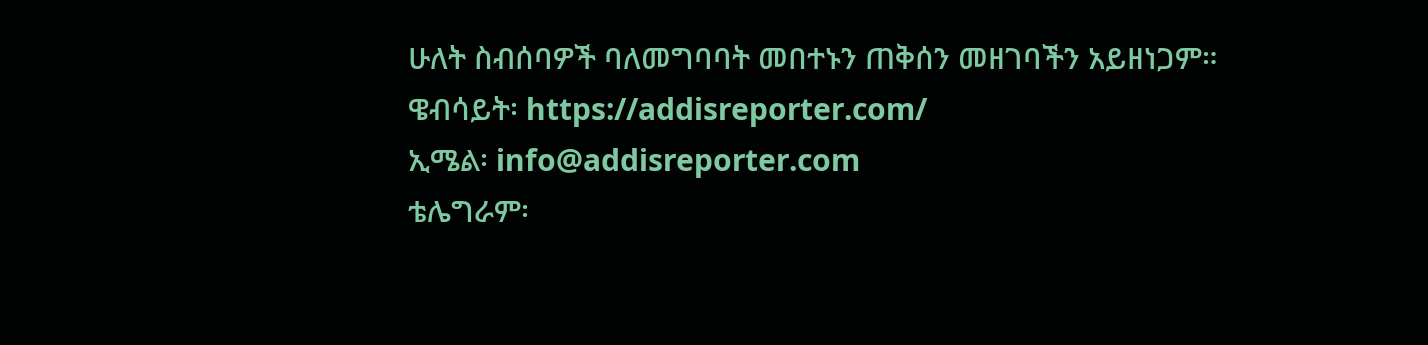ሁለት ስብሰባዎች ባለመግባባት መበተኑን ጠቅሰን መዘገባችን አይዘነጋም።
ዌብሳይት፡ https://addisreporter.com/
ኢሜል፡ info@addisreporter.com
ቴሌግራም፡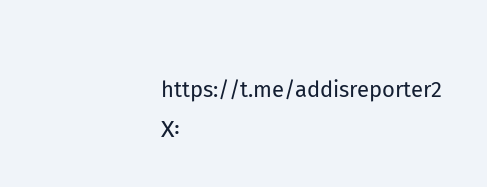https://t.me/addisreporter2
X፡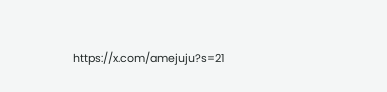https://x.com/amejuju?s=21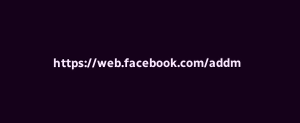https://web.facebook.com/addm